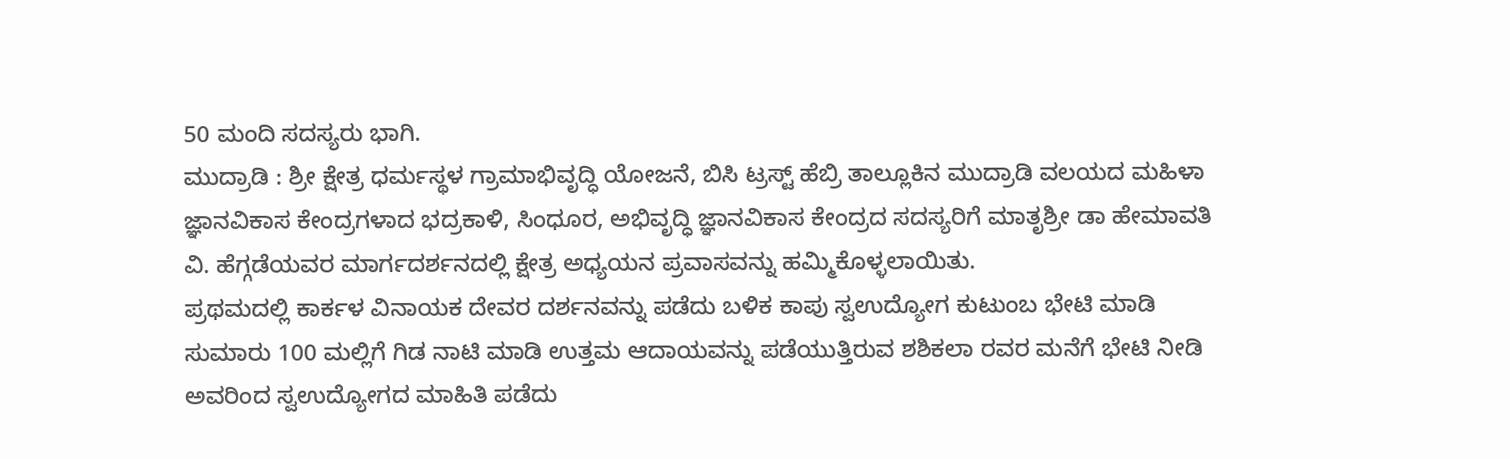50 ಮಂದಿ ಸದಸ್ಯರು ಭಾಗಿ.
ಮುದ್ರಾಡಿ : ಶ್ರೀ ಕ್ಷೇತ್ರ ಧರ್ಮಸ್ಥಳ ಗ್ರಾಮಾಭಿವೃದ್ಧಿ ಯೋಜನೆ, ಬಿಸಿ ಟ್ರಸ್ಟ್ ಹೆಬ್ರಿ ತಾಲ್ಲೂಕಿನ ಮುದ್ರಾಡಿ ವಲಯದ ಮಹಿಳಾ ಜ್ಞಾನವಿಕಾಸ ಕೇಂದ್ರಗಳಾದ ಭದ್ರಕಾಳಿ, ಸಿಂಧೂರ, ಅಭಿವೃದ್ಧಿ ಜ್ಞಾನವಿಕಾಸ ಕೇಂದ್ರದ ಸದಸ್ಯರಿಗೆ ಮಾತೃಶ್ರೀ ಡಾ ಹೇಮಾವತಿ ವಿ. ಹೆಗ್ಗಡೆಯವರ ಮಾರ್ಗದರ್ಶನದಲ್ಲಿ ಕ್ಷೇತ್ರ ಅಧ್ಯಯನ ಪ್ರವಾಸವನ್ನು ಹಮ್ಮಿಕೊಳ್ಳಲಾಯಿತು.
ಪ್ರಥಮದಲ್ಲಿ ಕಾರ್ಕಳ ವಿನಾಯಕ ದೇವರ ದರ್ಶನವನ್ನು ಪಡೆದು ಬಳಿಕ ಕಾಪು ಸ್ವಉದ್ಯೋಗ ಕುಟುಂಬ ಭೇಟಿ ಮಾಡಿ ಸುಮಾರು 100 ಮಲ್ಲಿಗೆ ಗಿಡ ನಾಟಿ ಮಾಡಿ ಉತ್ತಮ ಆದಾಯವನ್ನು ಪಡೆಯುತ್ತಿರುವ ಶಶಿಕಲಾ ರವರ ಮನೆಗೆ ಭೇಟಿ ನೀಡಿ ಅವರಿಂದ ಸ್ವಉದ್ಯೋಗದ ಮಾಹಿತಿ ಪಡೆದು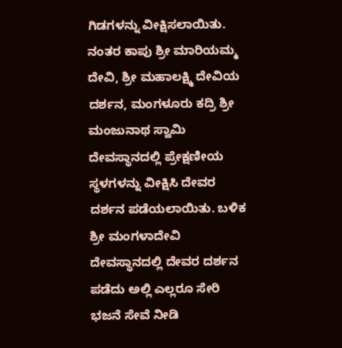ಗಿಡಗಳನ್ನು ವೀಕ್ಷಿಸಲಾಯಿತು. ನಂತರ ಕಾಪು ಶ್ರೀ ಮಾರಿಯಮ್ಮ ದೇವಿ, ಶ್ರೀ ಮಹಾಲಕ್ಷ್ಮಿ ದೇವಿಯ ದರ್ಶನ, ಮಂಗಳೂರು ಕದ್ರಿ ಶ್ರೀ ಮಂಜುನಾಥ ಸ್ವಾಮಿ ದೇವಸ್ಥಾನದಲ್ಲಿ ಪ್ರೇಕ್ಷಣೀಯ ಸ್ಥಳಗಳನ್ನು ವೀಕ್ಷಿಸಿ ದೇವರ ದರ್ಶನ ಪಡೆಯಲಾಯಿತು. ಬಳಿಕ ಶ್ರೀ ಮಂಗಳಾದೇವಿ ದೇವಸ್ಥಾನದಲ್ಲಿ ದೇವರ ದರ್ಶನ ಪಡೆದು ಅಲ್ಲಿ ಎಲ್ಲರೂ ಸೇರಿ ಭಜನೆ ಸೇವೆ ನೀಡಿ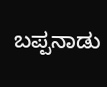ಬಪ್ಪನಾಡು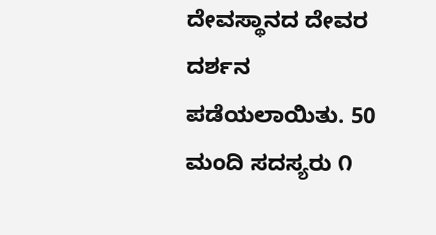ದೇವಸ್ಥಾನದ ದೇವರ ದರ್ಶನ ಪಡೆಯಲಾಯಿತು. 50 ಮಂದಿ ಸದಸ್ಯರು ೧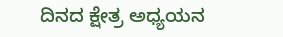ದಿನದ ಕ್ಷೇತ್ರ ಅಧ್ಯಯನ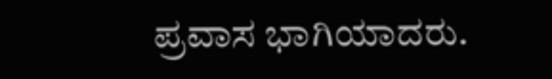ಪ್ರವಾಸ ಭಾಗಿಯಾದರು.